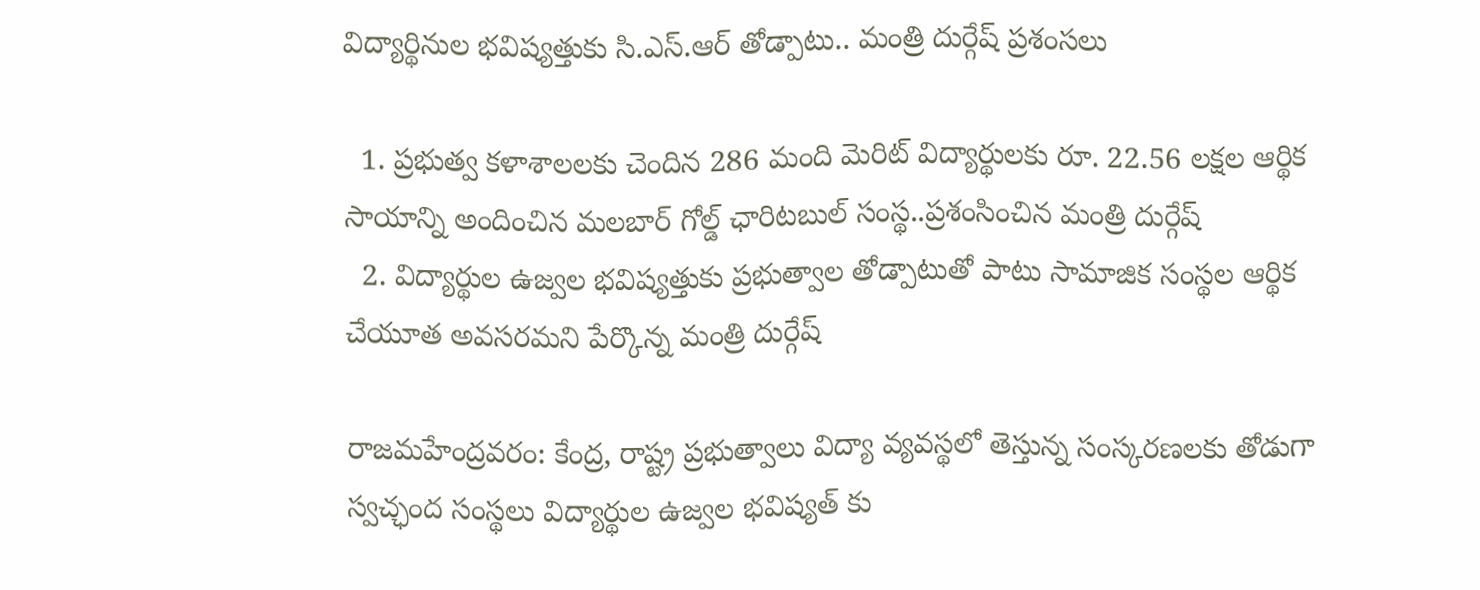విద్యార్థినుల భవిష్యత్తుకు సి.ఎస్.ఆర్ తోడ్పాటు.. మంత్రి దుర్గేష్ ప్రశంసలు

  1. ప్రభుత్వ కళాశాలలకు చెందిన 286 మంది మెరిట్ విద్యార్థులకు రూ. 22.56 లక్షల ఆర్థిక సాయాన్ని అందించిన మలబార్ గోల్డ్ ఛారిటబుల్ సంస్థ..ప్రశంసించిన మంత్రి దుర్గేష్
  2. విద్యార్థుల ఉజ్వల భవిష్యత్తుకు ప్రభుత్వాల తోడ్పాటుతో పాటు సామాజిక సంస్థల ఆర్థిక చేయూత అవసరమని పేర్కొన్న మంత్రి దుర్గేష్

రాజమహేంద్రవరం: కేంద్ర, రాష్ట్ర ప్రభుత్వాలు విద్యా వ్యవస్థలో తెస్తున్న సంస్కరణలకు తోడుగా స్వచ్ఛంద సంస్థలు విద్యార్థుల ఉజ్వల భవిష్యత్ కు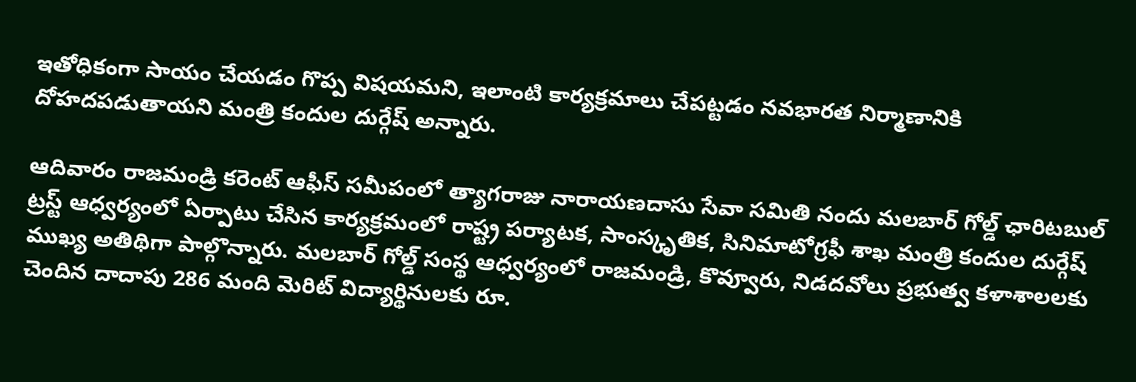ఇతోధికంగా సాయం చేయడం గొప్ప విషయమని, ఇలాంటి కార్యక్రమాలు చేపట్టడం నవభారత నిర్మాణానికి దోహదపడుతాయని మంత్రి కందుల దుర్గేష్ అన్నారు.

ఆదివారం రాజమండ్రి కరెంట్ ఆఫీస్ సమీపంలో త్యాగరాజు నారాయణదాసు సేవా సమితి నందు మలబార్ గోల్డ్ ఛారిటబుల్ ట్రస్ట్ ఆధ్వర్యంలో ఏర్పాటు చేసిన కార్యక్రమంలో రాష్ట్ర పర్యాటక, సాంస్కృతిక, సినిమాటోగ్రఫీ శాఖ మంత్రి కందుల దుర్గేష్ ముఖ్య అతిథిగా పాల్గొన్నారు. మలబార్ గోల్డ్ సంస్థ ఆధ్వర్యంలో రాజమండ్రి, కొవ్వూరు, నిడదవోలు ప్రభుత్వ కళాశాలలకు చెందిన దాదాపు 286 మంది మెరిట్ విద్యార్థినులకు రూ.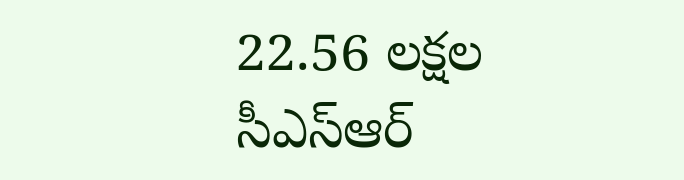22.56 లక్షల సీఎస్ఆర్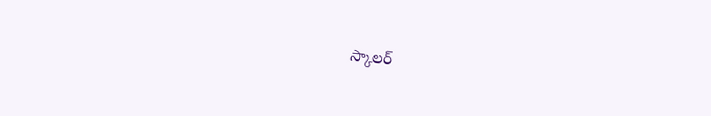స్కాలర్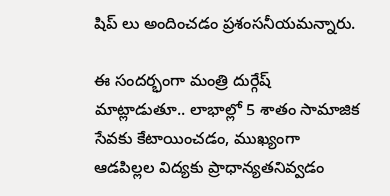షిప్ లు అందించడం ప్రశంసనీయమన్నారు.

ఈ సందర్భంగా మంత్రి దుర్గేష్ మాట్లాడుతూ.. లాభాల్లో 5 శాతం సామాజిక సేవకు కేటాయించడం, ముఖ్యంగా ఆడపిల్లల విద్యకు ప్రాధాన్యతనివ్వడం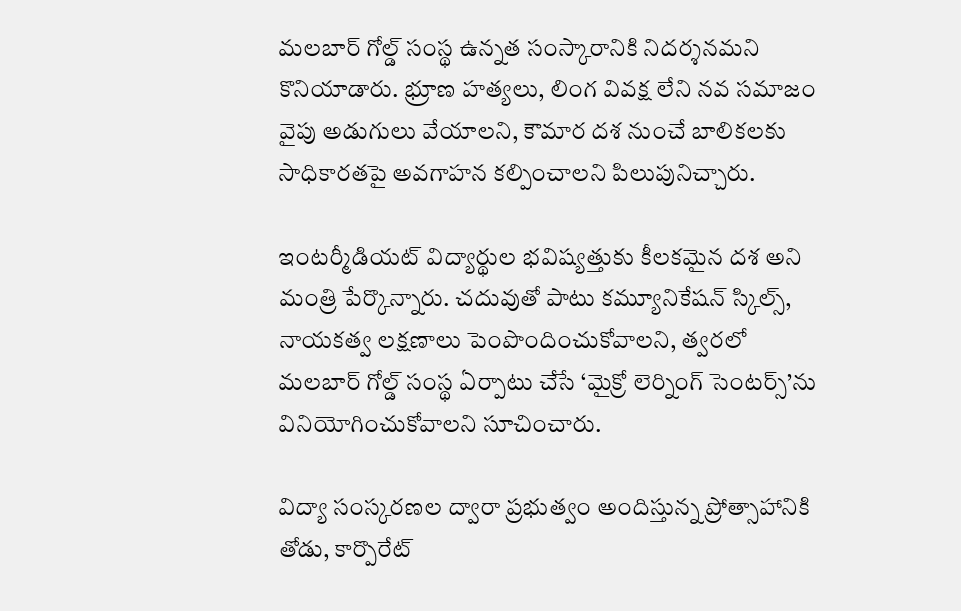మలబార్ గోల్డ్ సంస్థ ఉన్నత సంస్కారానికి నిదర్శనమని కొనియాడారు. భ్రూణ హత్యలు, లింగ వివక్ష లేని నవ సమాజం వైపు అడుగులు వేయాలని, కౌమార దశ నుంచే బాలికలకు సాధికారతపై అవగాహన కల్పించాలని పిలుపునిచ్చారు.

ఇంటర్మీడియట్ విద్యార్థుల భవిష్యత్తుకు కీలకమైన దశ అని మంత్రి పేర్కొన్నారు. చదువుతో పాటు కమ్యూనికేషన్ స్కిల్స్, నాయకత్వ లక్షణాలు పెంపొందించుకోవాలని, త్వరలో మలబార్ గోల్డ్ సంస్థ ఏర్పాటు చేసే ‘మైక్రో లెర్నింగ్ సెంటర్స్’ను వినియోగించుకోవాలని సూచించారు.

విద్యా సంస్కరణల ద్వారా ప్రభుత్వం అందిస్తున్న ప్రోత్సాహానికి తోడు, కార్పొరేట్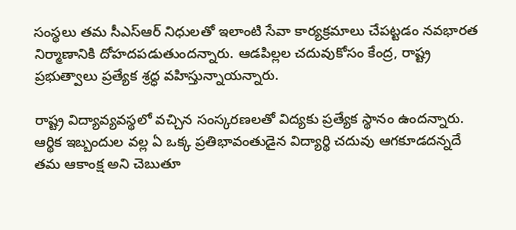సంస్థలు తమ సీఎస్ఆర్ నిధులతో ఇలాంటి సేవా కార్యక్రమాలు చేపట్టడం నవభారత నిర్మాణానికి దోహదపడుతుందన్నారు. ఆడపిల్లల చదువుకోసం కేంద్ర, రాష్ట్ర ప్రభుత్వాలు ప్రత్యేక శ్రద్ధ వహిస్తున్నాయన్నారు.

రాష్ట్ర విద్యావ్యవస్థలో వచ్చిన సంస్కరణలతో విద్యకు ప్రత్యేక స్థానం ఉందన్నారు. ఆర్థిక ఇబ్బందుల వల్ల ఏ ఒక్క ప్రతిభావంతుడైన విద్యార్థి చదువు ఆగకూడదన్నదే తమ ఆకాంక్ష అని చెబుతూ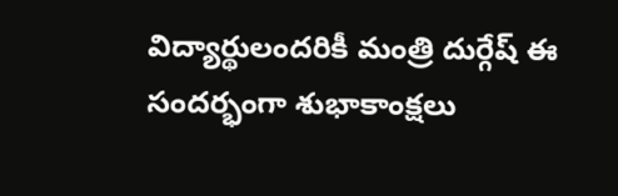విద్యార్థులందరికీ మంత్రి దుర్గేష్ ఈ సందర్భంగా శుభాకాంక్షలు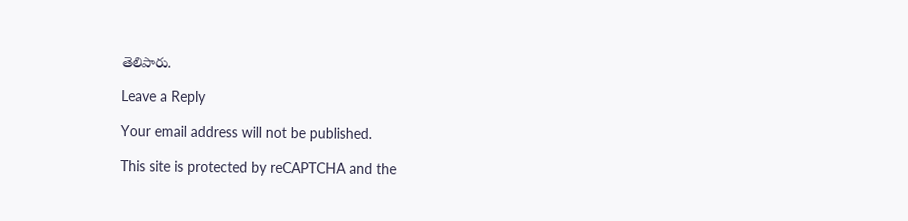తెలిపారు.

Leave a Reply

Your email address will not be published.

This site is protected by reCAPTCHA and the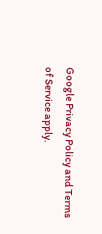Google Privacy Policy and Terms of Service apply.